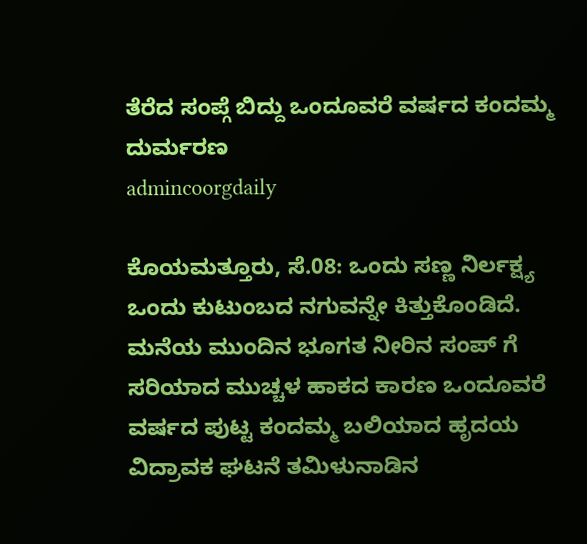ತೆರೆದ ಸಂಪ್ಗೆ ಬಿದ್ದು ಒಂದೂವರೆ ವರ್ಷದ ಕಂದಮ್ಮ ದುರ್ಮರಣ
admincoorgdaily

ಕೊಯಮತ್ತೂರು, ಸೆ.08: ಒಂದು ಸಣ್ಣ ನಿರ್ಲಕ್ಷ್ಯ ಒಂದು ಕುಟುಂಬದ ನಗುವನ್ನೇ ಕಿತ್ತುಕೊಂಡಿದೆ. ಮನೆಯ ಮುಂದಿನ ಭೂಗತ ನೀರಿನ ಸಂಪ್ ಗೆ ಸರಿಯಾದ ಮುಚ್ಚಳ ಹಾಕದ ಕಾರಣ ಒಂದೂವರೆ ವರ್ಷದ ಪುಟ್ಟ ಕಂದಮ್ಮ ಬಲಿಯಾದ ಹೃದಯ ವಿದ್ರಾವಕ ಘಟನೆ ತಮಿಳುನಾಡಿನ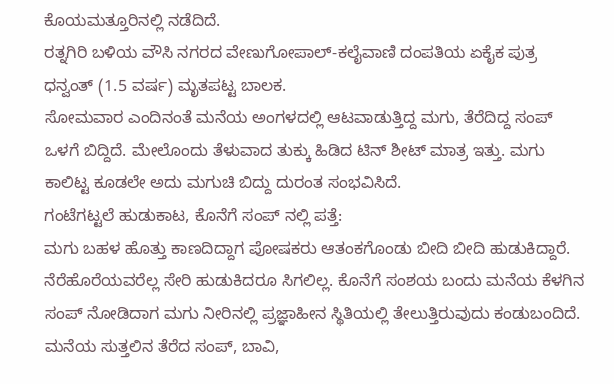ಕೊಯಮತ್ತೂರಿನಲ್ಲಿ ನಡೆದಿದೆ.
ರತ್ನಗಿರಿ ಬಳಿಯ ವೌಸಿ ನಗರದ ವೇಣುಗೋಪಾಲ್-ಕಲೈವಾಣಿ ದಂಪತಿಯ ಏಕೈಕ ಪುತ್ರ ಧನ್ವಂತ್ (1.5 ವರ್ಷ) ಮೃತಪಟ್ಟ ಬಾಲಕ.
ಸೋಮವಾರ ಎಂದಿನಂತೆ ಮನೆಯ ಅಂಗಳದಲ್ಲಿ ಆಟವಾಡುತ್ತಿದ್ದ ಮಗು, ತೆರೆದಿದ್ದ ಸಂಪ್ ಒಳಗೆ ಬಿದ್ದಿದೆ. ಮೇಲೊಂದು ತೆಳುವಾದ ತುಕ್ಕು ಹಿಡಿದ ಟಿನ್ ಶೀಟ್ ಮಾತ್ರ ಇತ್ತು. ಮಗು ಕಾಲಿಟ್ಟ ಕೂಡಲೇ ಅದು ಮಗುಚಿ ಬಿದ್ದು ದುರಂತ ಸಂಭವಿಸಿದೆ.
ಗಂಟೆಗಟ್ಟಲೆ ಹುಡುಕಾಟ, ಕೊನೆಗೆ ಸಂಪ್ ನಲ್ಲಿ ಪತ್ತೆ:
ಮಗು ಬಹಳ ಹೊತ್ತು ಕಾಣದಿದ್ದಾಗ ಪೋಷಕರು ಆತಂಕಗೊಂಡು ಬೀದಿ ಬೀದಿ ಹುಡುಕಿದ್ದಾರೆ. ನೆರೆಹೊರೆಯವರೆಲ್ಲ ಸೇರಿ ಹುಡುಕಿದರೂ ಸಿಗಲಿಲ್ಲ. ಕೊನೆಗೆ ಸಂಶಯ ಬಂದು ಮನೆಯ ಕೆಳಗಿನ ಸಂಪ್ ನೋಡಿದಾಗ ಮಗು ನೀರಿನಲ್ಲಿ ಪ್ರಜ್ಞಾಹೀನ ಸ್ಥಿತಿಯಲ್ಲಿ ತೇಲುತ್ತಿರುವುದು ಕಂಡುಬಂದಿದೆ.
ಮನೆಯ ಸುತ್ತಲಿನ ತೆರೆದ ಸಂಪ್, ಬಾವಿ,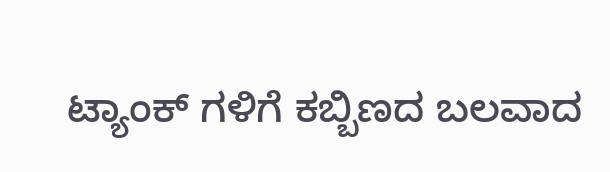ಟ್ಯಾಂಕ್ ಗಳಿಗೆ ಕಬ್ಬಿಣದ ಬಲವಾದ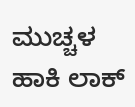ಮುಚ್ಚಳ ಹಾಕಿ ಲಾಕ್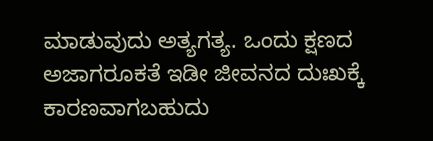ಮಾಡುವುದು ಅತ್ಯಗತ್ಯ. ಒಂದು ಕ್ಷಣದ ಅಜಾಗರೂಕತೆ ಇಡೀ ಜೀವನದ ದುಃಖಕ್ಕೆ ಕಾರಣವಾಗಬಹುದು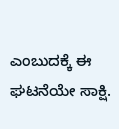ಎಂಬುದಕ್ಕೆ ಈ ಘಟನೆಯೇ ಸಾಕ್ಷಿ.